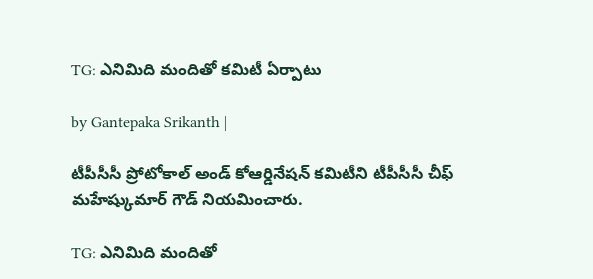TG: ఎనిమిది మందితో కమిటీ ఏర్పాటు

by Gantepaka Srikanth |

టీపీసీసీ ప్రోటోకాల్ అండ్ కోఆర్డినేషన్ కమిటీని టీపీసీసీ చీఫ్ మహేష్కుమార్ గౌడ్ నియమించారు.

TG: ఎనిమిది మందితో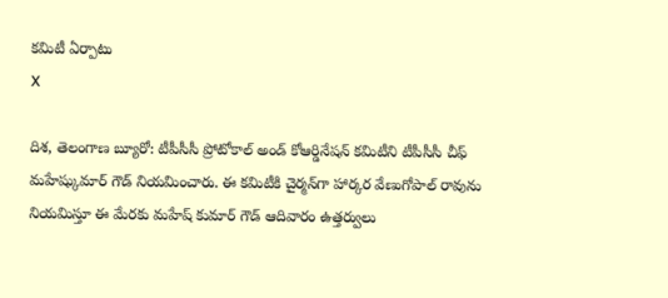కమిటీ ఏర్పాటు
X

దిశ, తెలంగాణ బ్యూరో: టీపీసీసీ ప్రోటోకాల్ అండ్ కోఆర్డినేషన్ కమిటీని టీపీసీసీ చీఫ్ మహేష్కుమార్ గౌడ్ నియమించారు. ఈ కమిటీకి చైర్మన్‌గా హార్కర వేణుగోపాల్ రావును నియమిస్తూ ఈ మేరకు మహేష్ కుమార్ గౌడ్ ఆదివారం ఉత్తర్వులు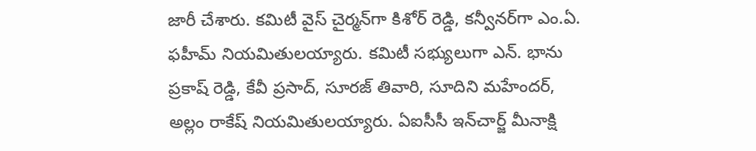జారీ చేశారు. కమిటీ వైస్ చైర్మన్‌గా కిశోర్ రెడ్డి, కన్వీనర్‌గా ఎం.ఏ. ఫహీమ్ నియమితులయ్యారు. కమిటీ సభ్యులుగా ఎన్. భాను ప్రకాష్ రెడ్డి, కేవీ ప్రసాద్, సూరజ్ తివారి, సూదిని మహేందర్, అల్లం రాకేష్ నియమితులయ్యారు. ఏఐసీసీ ఇన్‌చార్జ్ మీనాక్షి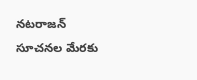నటరాజన్ సూచనల మేరకు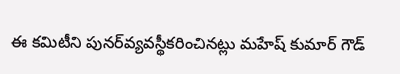ఈ కమిటీని పునర్‌వ్యవస్థీకరించినట్లు మహేష్ కుమార్ గౌడ్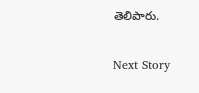తెలిపారు.

Next Story